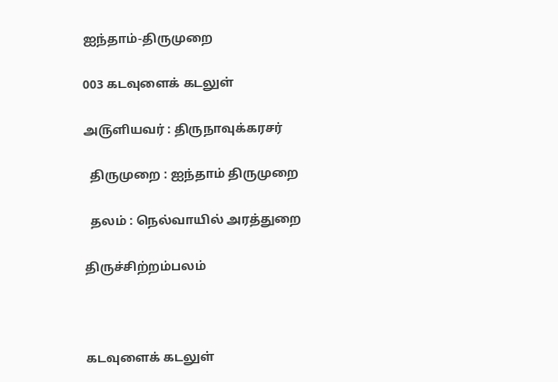ஐந்தாம்-திருமுறை

003 கடவுளைக் கடலுள்

அ௫ளியவர் : திருநாவுக்கரசர்

  திருமுறை : ஐந்தாம் திருமுறை

  தலம் : நெல்வாயில் அரத்துறை

திருச்சிற்றம்பலம்



கடவுளைக் கடலுள்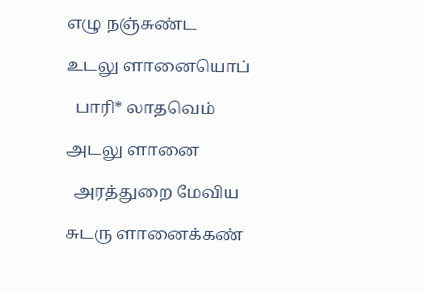எழு நஞ்சுண்ட

உடலு ளானையொப்

  பாரி* லாதவெம்

அடலு ளானை

  அரத்துறை மேவிய

சுடரு ளானைக்கண்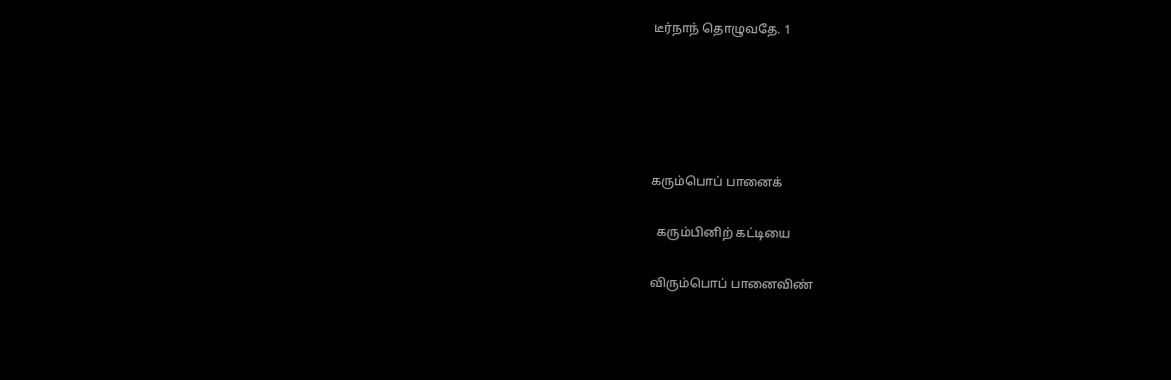டீர்நாந் தொழுவதே. 1





கரும்பொப் பானைக்

  கரும்பினிற் கட்டியை

விரும்பொப் பானைவிண்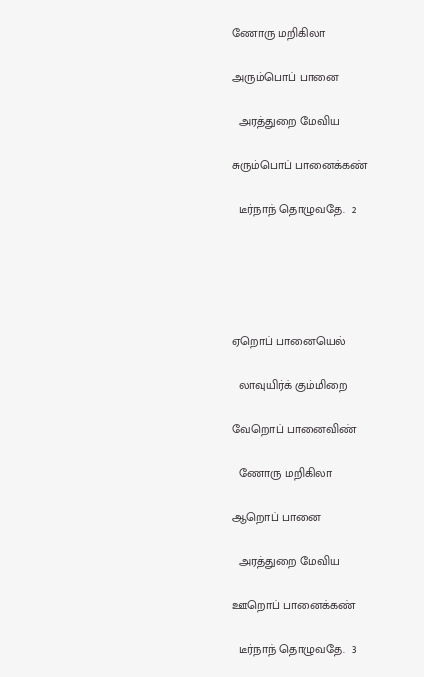ணோரு மறிகிலா

அரும்பொப் பானை

  அரத்துறை மேவிய

சுரும்பொப் பானைக்கண்

  டீர்நாந் தொழுவதே.  2





ஏறொப் பானையெல்

  லாவுயிர்க் கும்மிறை

வேறொப் பானைவிண்

  ணோரு மறிகிலா

ஆறொப் பானை

  அரத்துறை மேவிய

ஊறொப் பானைக்கண்

  டீர்நாந் தொழுவதே.  3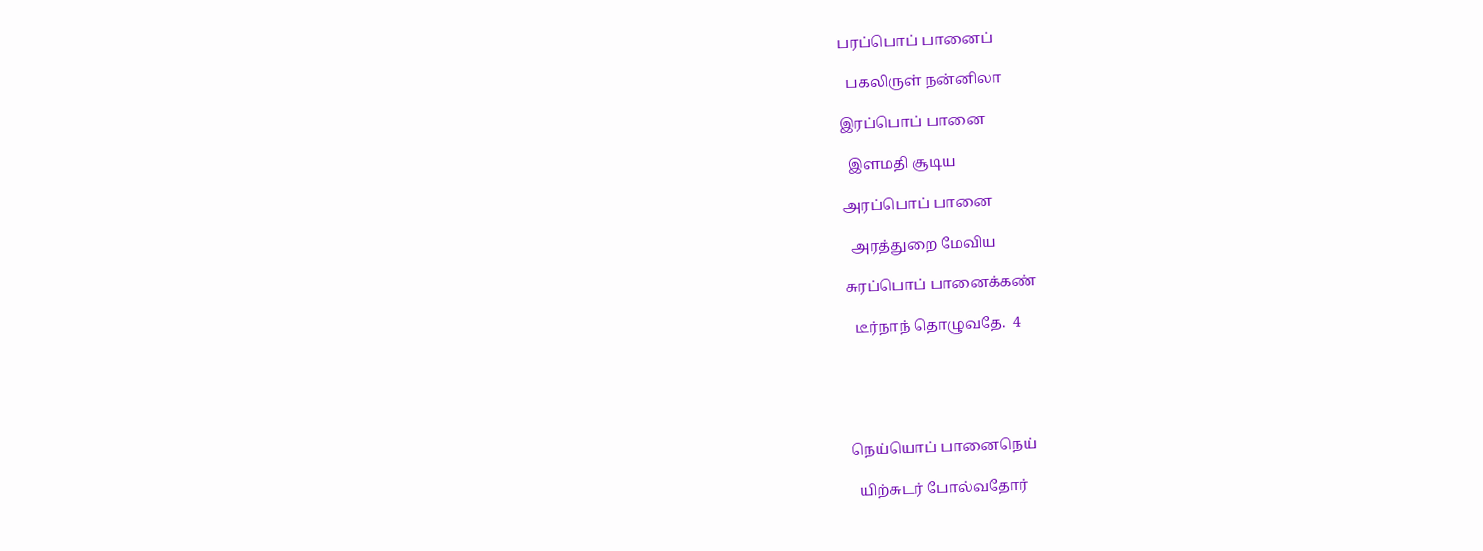பரப்பொப் பானைப்

  பகலிருள் நன்னிலா

இரப்பொப் பானை

  இளமதி சூடிய

அரப்பொப் பானை

  அரத்துறை மேவிய

சுரப்பொப் பானைக்கண்

  டீர்நாந் தொழுவதே.  4





நெய்யொப் பானைநெய்

  யிற்சுடர் போல்வதோர்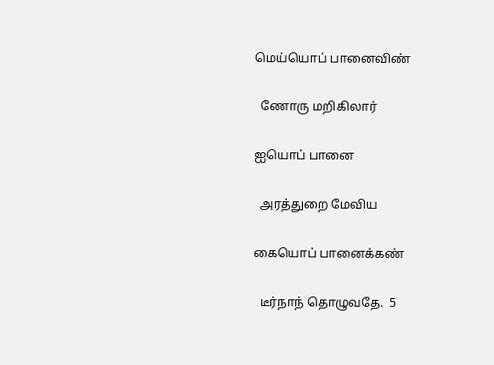மெய்யொப் பானைவிண்

  ணோரு மறிகிலார்

ஐயொப் பானை

  அரத்துறை மேவிய

கையொப் பானைக்கண்

  டீர்நாந் தொழுவதே.  5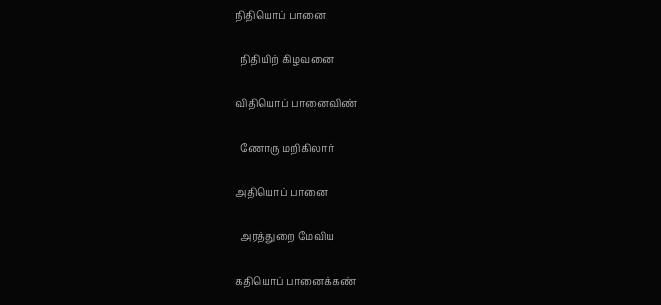நிதியொப் பானை

  நிதியிற் கிழவனை

விதியொப் பானைவிண்

  ணோரு மறிகிலார்

அதியொப் பானை

  அரத்துறை மேவிய

கதியொப் பானைக்கண்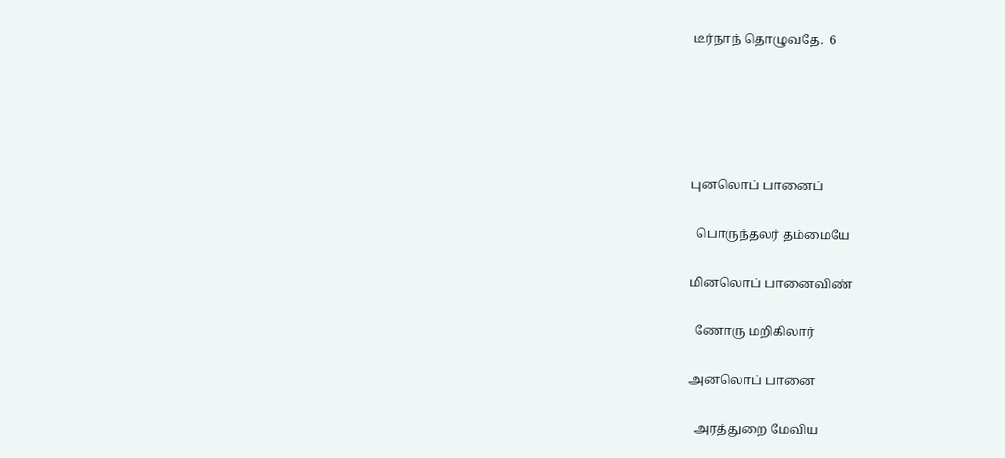டீர்நாந் தொழுவதே.  6





புனலொப் பானைப்

  பொருந்தலர் தம்மையே

மினலொப் பானைவிண்

  ணோரு மறிகிலார்

அனலொப் பானை

  அரத்துறை மேவிய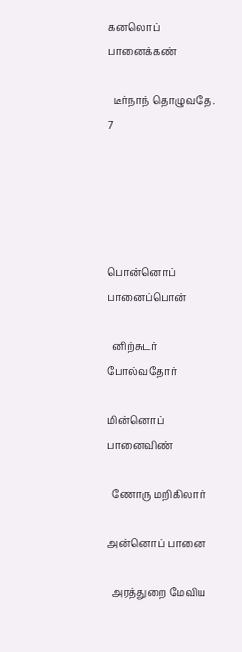கனலொப் பானைக்கண்

  டீர்நாந் தொழுவதே.  7





பொன்னொப் பானைப்பொன்

  னிற்சுடர் போல்வதோர்

மின்னொப் பானைவிண்

  ணோரு மறிகிலார்

அன்னொப் பானை

  அரத்துறை மேவிய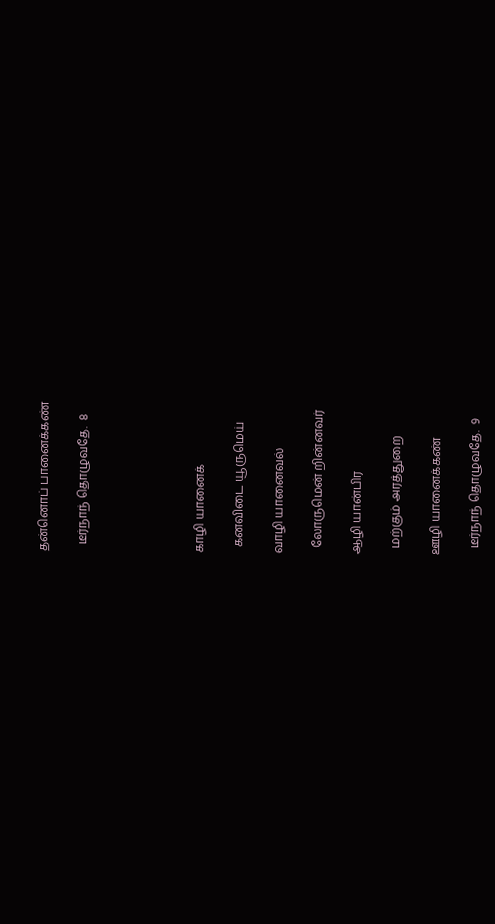தன்னொப் பானைக்கண்

  டீர்நாந் தொழுவதே.  8





காழி யானைக்

  கனவிடை யூருமெய்

வாழி யானைவல்

  லோருமென் றின்னவர்

ஆழி யான்பிர

  மற்கும் அரத்துறை

ஊழி யானைக்கண்

  டீர்நாந் தொழுவதே.  9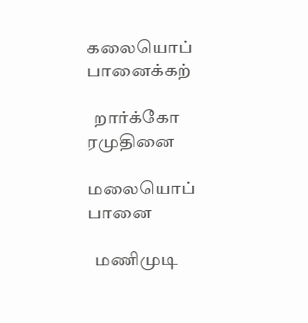கலையொப் பானைக்கற்

  றார்க்கோ ரமுதினை

மலையொப் பானை

  மணிமுடி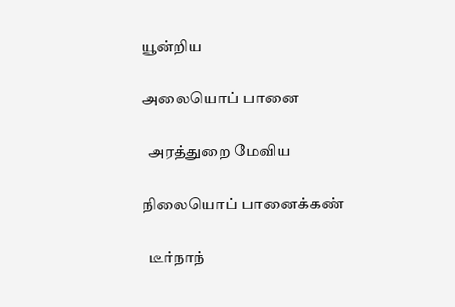யூன்றிய

அலையொப் பானை

  அரத்துறை மேவிய

நிலையொப் பானைக்கண்

  டீர்நாந்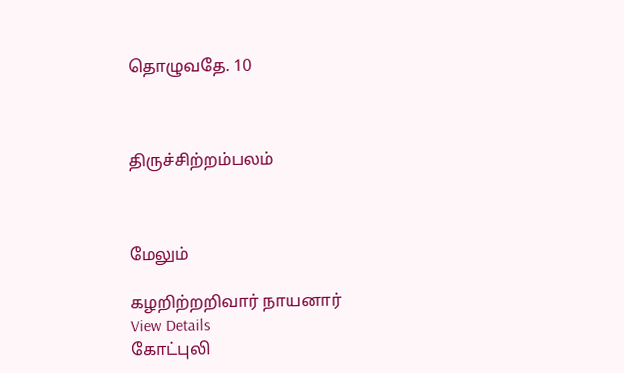தொழுவதே. 10



திருச்சிற்றம்பலம்



மேலும்

கழறிற்றறிவார் நாயனார்
View Details
கோட்புலி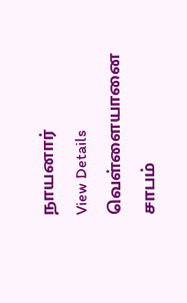நாயனார்
View Details
வெள்ளையானை சாபம்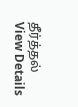தீர்த்தல்
View Details